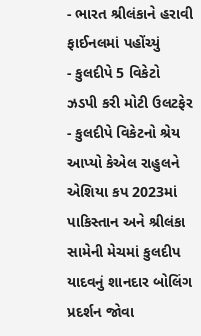- ભારત શ્રીલંકાને હરાવી ફાઈનલમાં પહોંચ્યું
- કુલદીપે 5 વિકેટો ઝડપી કરી મોટી ઉલટફેર
- કુલદીપે વિકેટનો શ્રેય આપ્યો કેએલ રાહુલને
એશિયા કપ 2023માં પાકિસ્તાન અને શ્રીલંકા સામેની મેચમાં કુલદીપ યાદવનું શાનદાર બોલિંગ પ્રદર્શન જોવા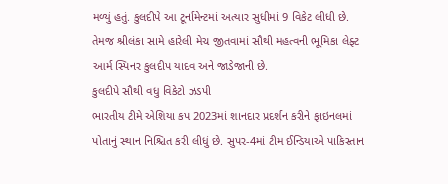મળ્યું હતું. કુલદીપે આ ટૂર્નામેન્ટમાં અત્યાર સુધીમાં 9 વિકેટ લીધી છે. તેમજ શ્રીલંકા સામે હારેલી મેચ જીતવામાં સૌથી મહત્વની ભૂમિકા લેફ્ટ આર્મ સ્પિનર કુલદીપ યાદવ અને જાડેજાની છે.
કુલદીપે સૌથી વધુ વિકેટો ઝડપી
ભારતીય ટીમે એશિયા કપ 2023માં શાનદાર પ્રદર્શન કરીને ફાઇનલમાં પોતાનું સ્થાન નિશ્ચિત કરી લીધું છે. સુપર-4માં ટીમ ઈન્ડિયાએ પાકિસ્તાન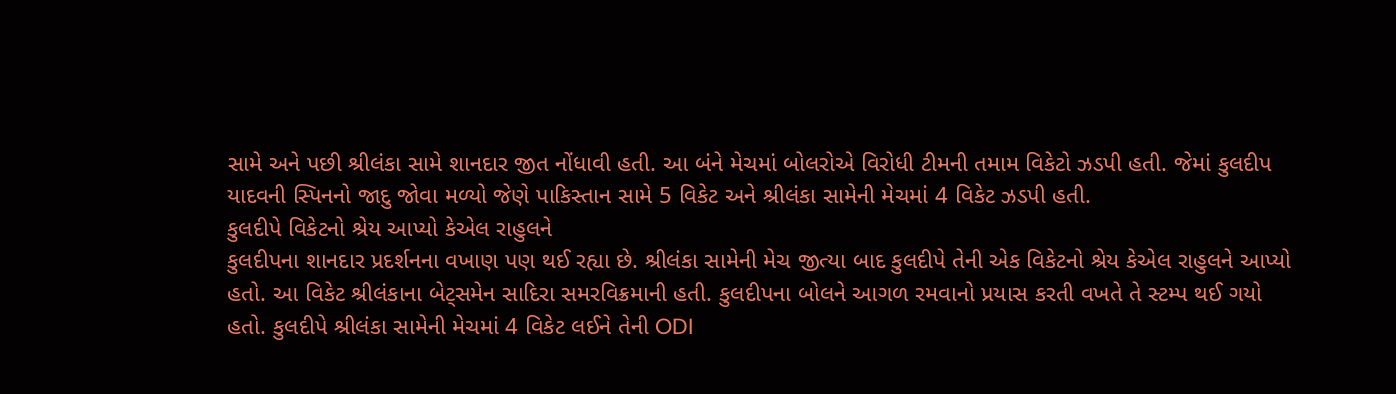સામે અને પછી શ્રીલંકા સામે શાનદાર જીત નોંધાવી હતી. આ બંને મેચમાં બોલરોએ વિરોધી ટીમની તમામ વિકેટો ઝડપી હતી. જેમાં કુલદીપ યાદવની સ્પિનનો જાદુ જોવા મળ્યો જેણે પાકિસ્તાન સામે 5 વિકેટ અને શ્રીલંકા સામેની મેચમાં 4 વિકેટ ઝડપી હતી.
કુલદીપે વિકેટનો શ્રેય આપ્યો કેએલ રાહુલને
કુલદીપના શાનદાર પ્રદર્શનના વખાણ પણ થઈ રહ્યા છે. શ્રીલંકા સામેની મેચ જીત્યા બાદ કુલદીપે તેની એક વિકેટનો શ્રેય કેએલ રાહુલને આપ્યો હતો. આ વિકેટ શ્રીલંકાના બેટ્સમેન સાદિરા સમરવિક્રમાની હતી. કુલદીપના બોલને આગળ રમવાનો પ્રયાસ કરતી વખતે તે સ્ટમ્પ થઈ ગયો હતો. કુલદીપે શ્રીલંકા સામેની મેચમાં 4 વિકેટ લઈને તેની ODI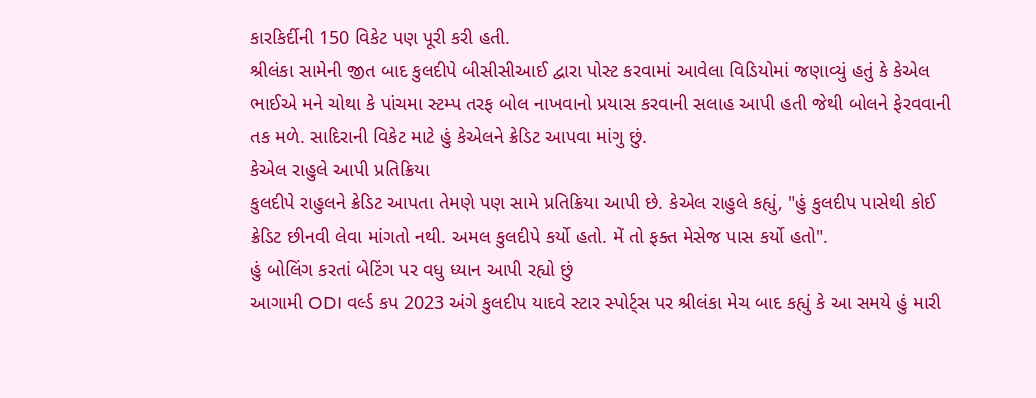કારકિર્દીની 150 વિકેટ પણ પૂરી કરી હતી.
શ્રીલંકા સામેની જીત બાદ કુલદીપે બીસીસીઆઈ દ્વારા પોસ્ટ કરવામાં આવેલા વિડિયોમાં જણાવ્યું હતું કે કેએલ ભાઈએ મને ચોથા કે પાંચમા સ્ટમ્પ તરફ બોલ નાખવાનો પ્રયાસ કરવાની સલાહ આપી હતી જેથી બોલને ફેરવવાની તક મળે. સાદિરાની વિકેટ માટે હું કેએલને ક્રેડિટ આપવા માંગુ છું.
કેએલ રાહુલે આપી પ્રતિક્રિયા
કુલદીપે રાહુલને ક્રેડિટ આપતા તેમણે પણ સામે પ્રતિક્રિયા આપી છે. કેએલ રાહુલે કહ્યું, "હું કુલદીપ પાસેથી કોઈ ક્રેડિટ છીનવી લેવા માંગતો નથી. અમલ કુલદીપે કર્યો હતો. મેં તો ફક્ત મેસેજ પાસ કર્યો હતો".
હું બોલિંગ કરતાં બેટિંગ પર વધુ ધ્યાન આપી રહ્યો છું
આગામી ODI વર્લ્ડ કપ 2023 અંગે કુલદીપ યાદવે સ્ટાર સ્પોર્ટ્સ પર શ્રીલંકા મેચ બાદ કહ્યું કે આ સમયે હું મારી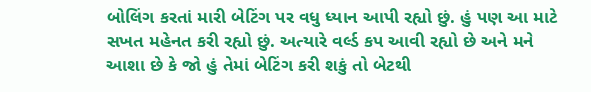બોલિંગ કરતાં મારી બેટિંગ પર વધુ ધ્યાન આપી રહ્યો છું. હું પણ આ માટે સખત મહેનત કરી રહ્યો છું. અત્યારે વર્લ્ડ કપ આવી રહ્યો છે અને મને આશા છે કે જો હું તેમાં બેટિંગ કરી શકું તો બેટથી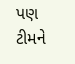પણ ટીમને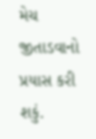મેચ જીતાડવાનો પ્રયાસ કરી શકું.